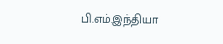பி.எம்.இந்தியா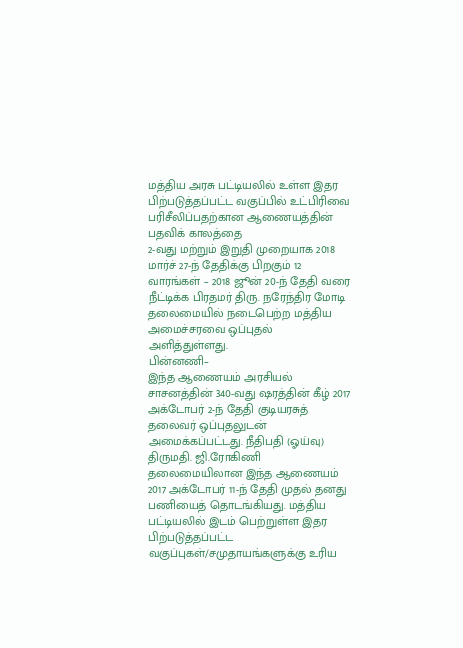மத்திய அரசு பட்டியலில் உள்ள இதர பிற்படுத்தப்பட்ட வகுப்பில் உட்பிரிவை பரிசீலிப்பதற்கான ஆணையத்தின் பதவிக் காலத்தை
2-வது மற்றும் இறுதி முறையாக 2018 மார்ச் 27-ந் தேதிக்கு பிறகும் 12 வாரங்கள் – 2018 ஜூன் 20-ந் தேதி வரை நீட்டிக்க பிரதமர் திரு. நரேந்திர மோடி தலைமையில் நடைபெற்ற மத்திய அமைச்சரவை ஒப்புதல் அளித்துள்ளது.
பின்னணி–
இந்த ஆணையம் அரசியல் சாசனத்தின் 340-வது ஷரத்தின் கீழ் 2017 அக்டோபர் 2-ந் தேதி குடியரசுத் தலைவர் ஒப்புதலுடன் அமைக்கப்பட்டது. நீதிபதி (ஓய்வு) திருமதி. ஜி.ரோகிணி தலைமையிலான இந்த ஆணையம் 2017 அக்டோபர் 11-ந் தேதி முதல் தனது பணியைத் தொடங்கியது. மத்திய பட்டியலில் இடம் பெற்றுள்ள இதர பிற்படுத்தப்பட்ட வகுப்புகள்/சமுதாயங்களுக்கு உரிய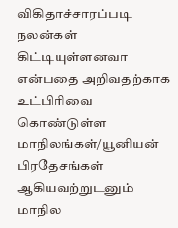விகிதாச்சாரப்படி நலன்கள் கிட்டியுள்ளனவா என்பதை அறிவதற்காக உட்பிரிவை கொண்டுள்ள மாநிலங்கள்/யூனியன் பிரதேசங்கள் ஆகியவற்றுடனும் மாநில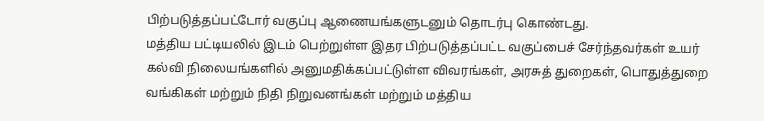பிற்படுத்தப்பட்டோர் வகுப்பு ஆணையங்களுடனும் தொடர்பு கொண்டது.
மத்திய பட்டியலில் இடம் பெற்றுள்ள இதர பிற்படுத்தப்பட்ட வகுப்பைச் சேர்ந்தவர்கள் உயர் கல்வி நிலையங்களில் அனுமதிக்கப்பட்டுள்ள விவரங்கள், அரசுத் துறைகள், பொதுத்துறை வங்கிகள் மற்றும் நிதி நிறுவனங்கள் மற்றும் மத்திய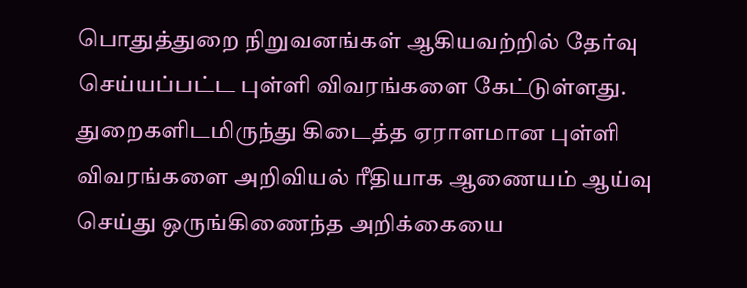பொதுத்துறை நிறுவனங்கள் ஆகியவற்றில் தேர்வு செய்யப்பட்ட புள்ளி விவரங்களை கேட்டுள்ளது.
துறைகளிடமிருந்து கிடைத்த ஏராளமான புள்ளி விவரங்களை அறிவியல் ரீதியாக ஆணையம் ஆய்வு செய்து ஒருங்கிணைந்த அறிக்கையை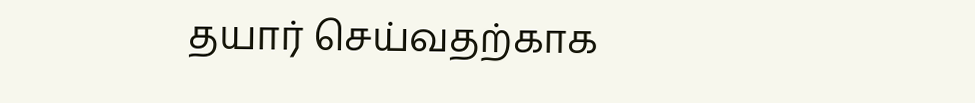தயார் செய்வதற்காக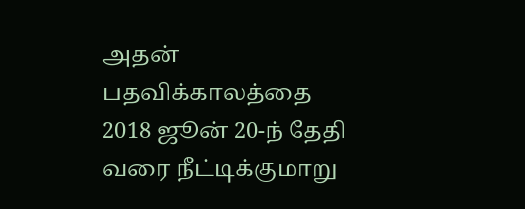அதன் பதவிக்காலத்தை 2018 ஜூன் 20-ந் தேதி வரை நீட்டிக்குமாறு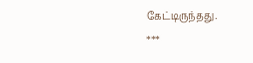கேட்டிருந்தது.
***